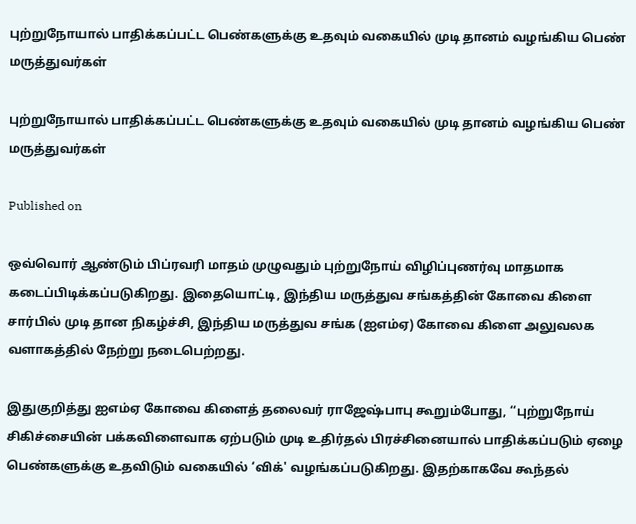புற்றுநோயால் பாதிக்கப்பட்ட பெண்களுக்கு உதவும் வகையில் முடி தானம் வழங்கிய பெண் மருத்துவர்கள்

புற்றுநோயால் பாதிக்கப்பட்ட பெண்களுக்கு உதவும் வகையில் முடி தானம் வழங்கிய பெண் மருத்துவர்கள்

Published on

ஒவ்வொர் ஆண்டும் பிப்ரவரி மாதம் முழுவதும் புற்றுநோய் விழிப்புணர்வு மாதமாக கடைப்பிடிக்கப்படுகிறது. இதையொட்டி, இந்திய மருத்துவ சங்கத்தின் கோவை கிளை சார்பில் முடி தான நிகழ்ச்சி, இந்திய மருத்துவ சங்க (ஐஎம்ஏ) கோவை கிளை அலுவலக வளாகத்தில் நேற்று நடைபெற்றது.

இதுகுறித்து ஐஎம்ஏ கோவை கிளைத் தலைவர் ராஜேஷ்பாபு கூறும்போது, ‘‘புற்றுநோய் சிகிச்சையின் பக்கவிளைவாக ஏற்படும் முடி உதிர்தல் பிரச்சினையால் பாதிக்கப்படும் ஏழை பெண்களுக்கு உதவிடும் வகையில் ‘விக்' வழங்கப்படுகிறது. இதற்காகவே கூந்தல்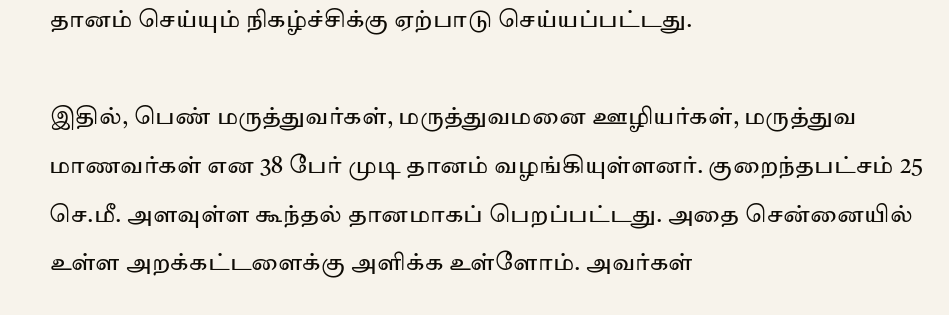தானம் செய்யும் நிகழ்ச்சிக்கு ஏற்பாடு செய்யப்பட்டது.

இதில், பெண் மருத்துவர்கள், மருத்துவமனை ஊழியர்கள், மருத்துவ மாணவர்கள் என 38 பேர் முடி தானம் வழங்கியுள்ளனர். குறைந்தபட்சம் 25 செ.மீ. அளவுள்ள கூந்தல் தானமாகப் பெறப்பட்டது. அதை சென்னையில் உள்ள அறக்கட்டளைக்கு அளிக்க உள்ளோம். அவர்கள்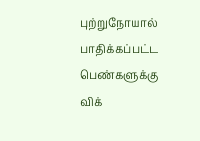புற்றுநோயால் பாதிக்கப்பட்ட பெண்களுக்கு விக்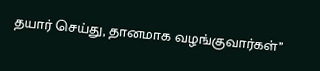தயார் செய்து, தானமாக வழங்குவார்கள்’’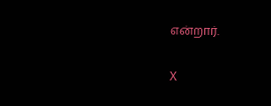என்றார்.

X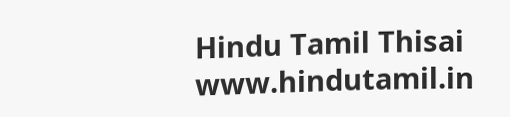Hindu Tamil Thisai
www.hindutamil.in